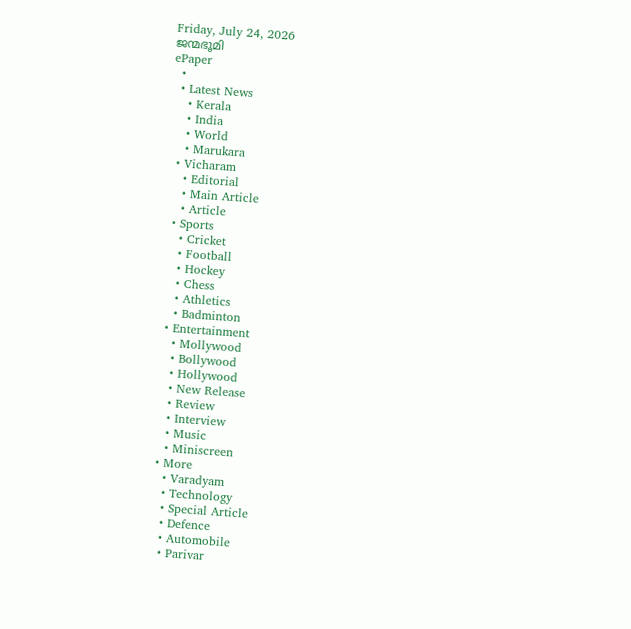Friday, July 24, 2026
ജന്മഭൂമി
ePaper
  •
  • Latest News
    • Kerala
    • India
    • World
    • Marukara
  • Vicharam
    • Editorial
    • Main Article
    • Article
  • Sports
    • Cricket
    • Football
    • Hockey
    • Chess
    • Athletics
    • Badminton
  • Entertainment
    • Mollywood
    • Bollywood
    • Hollywood
    • New Release
    • Review
    • Interview
    • Music
    • Miniscreen
  • More
    • Varadyam
    • Technology
    • Special Article
    • Defence
    • Automobile
    • Parivar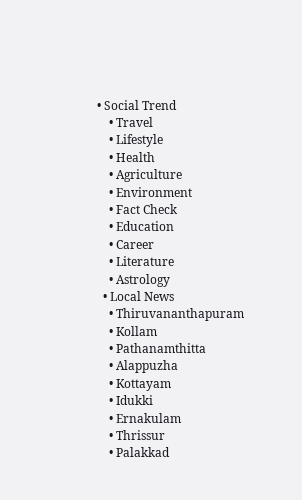• Social Trend
    • Travel
    • Lifestyle
    • Health
    • Agriculture
    • Environment
    • Fact Check
    • Education
    • Career
    • Literature
    • Astrology
  • Local News
    • Thiruvananthapuram
    • Kollam
    • Pathanamthitta
    • Alappuzha
    • Kottayam
    • Idukki
    • Ernakulam
    • Thrissur
    • Palakkad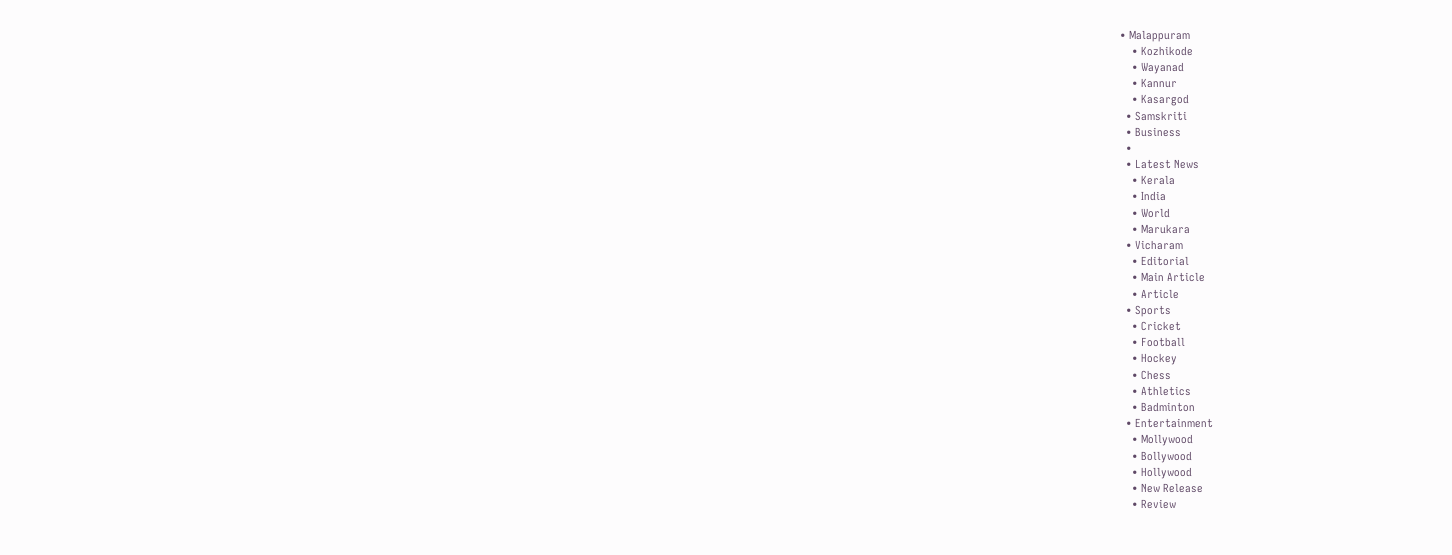• Malappuram
    • Kozhikode
    • Wayanad
    • Kannur
    • Kasargod
  • Samskriti
  • Business
  •
  • Latest News
    • Kerala
    • India
    • World
    • Marukara
  • Vicharam
    • Editorial
    • Main Article
    • Article
  • Sports
    • Cricket
    • Football
    • Hockey
    • Chess
    • Athletics
    • Badminton
  • Entertainment
    • Mollywood
    • Bollywood
    • Hollywood
    • New Release
    • Review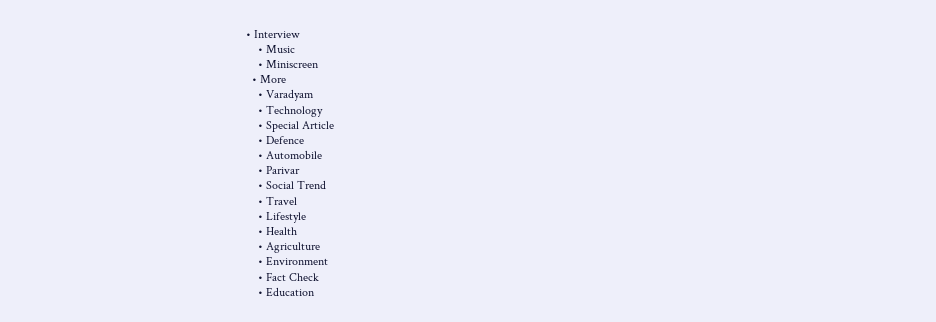• Interview
    • Music
    • Miniscreen
  • More
    • Varadyam
    • Technology
    • Special Article
    • Defence
    • Automobile
    • Parivar
    • Social Trend
    • Travel
    • Lifestyle
    • Health
    • Agriculture
    • Environment
    • Fact Check
    • Education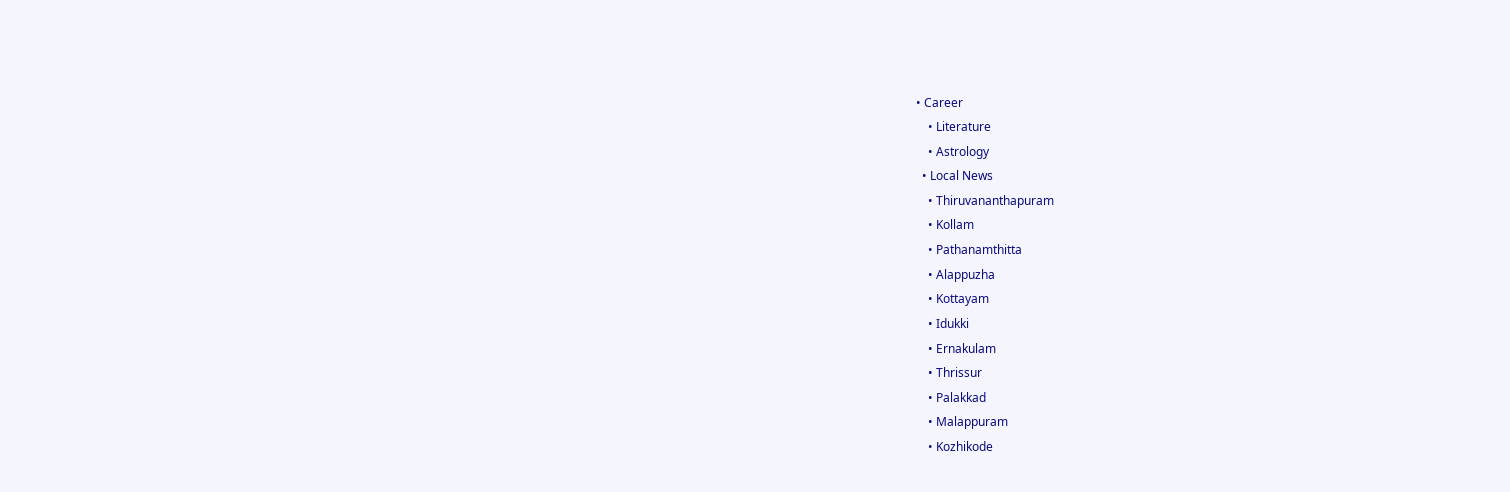• Career
    • Literature
    • Astrology
  • Local News
    • Thiruvananthapuram
    • Kollam
    • Pathanamthitta
    • Alappuzha
    • Kottayam
    • Idukki
    • Ernakulam
    • Thrissur
    • Palakkad
    • Malappuram
    • Kozhikode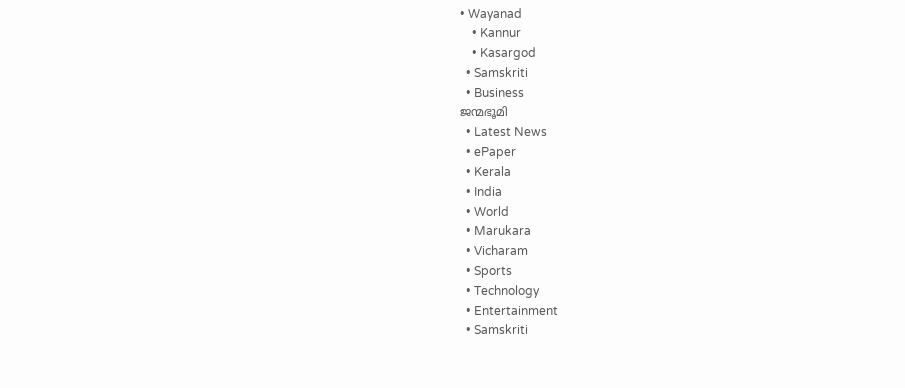• Wayanad
    • Kannur
    • Kasargod
  • Samskriti
  • Business
ജന്മഭൂമി
  • Latest News
  • ePaper
  • Kerala
  • India
  • World
  • Marukara
  • Vicharam
  • Sports
  • Technology
  • Entertainment
  • Samskriti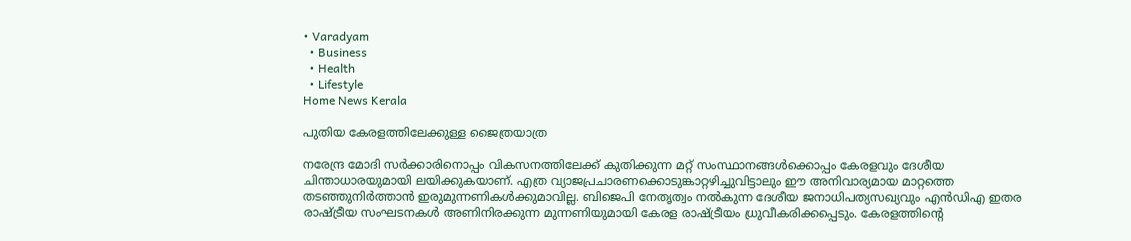• Varadyam
  • Business
  • Health
  • Lifestyle
Home News Kerala

പുതിയ കേരളത്തിലേക്കുള്ള ജൈത്രയാത്ര

നരേന്ദ്ര മോദി സര്‍ക്കാരിനൊപ്പം വികസനത്തിലേക്ക് കുതിക്കുന്ന മറ്റ് സംസ്ഥാനങ്ങള്‍ക്കൊപ്പം കേരളവും ദേശീയ ചിന്താധാരയുമായി ലയിക്കുകയാണ്. എത്ര വ്യാജപ്രചാരണക്കൊടുങ്കാറ്റഴിച്ചുവിട്ടാലും ഈ അനിവാര്യമായ മാറ്റത്തെ തടഞ്ഞുനിര്‍ത്താന്‍ ഇരുമുന്നണികള്‍ക്കുമാവില്ല. ബിജെപി നേതൃത്വം നല്‍കുന്ന ദേശീയ ജനാധിപത്യസഖ്യവും എന്‍ഡിഎ ഇതര രാഷ്‌ട്രീയ സംഘടനകള്‍ അണിനിരക്കുന്ന മുന്നണിയുമായി കേരള രാഷ്‌ട്രീയം ധ്രുവീകരിക്കപ്പെടും. കേരളത്തിന്റെ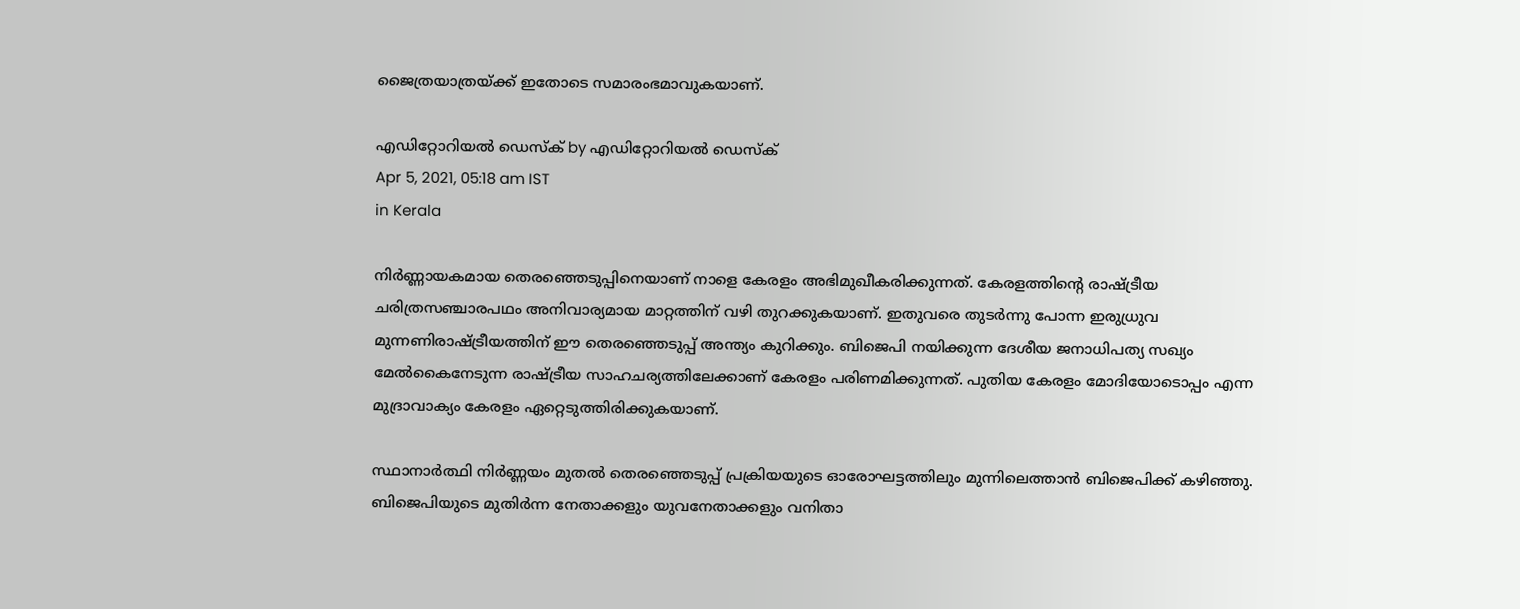ജൈത്രയാത്രയ്‌ക്ക് ഇതോടെ സമാരംഭമാവുകയാണ്.

എഡിറ്റോറിയൽ ഡെസ്ക് by എഡിറ്റോറിയൽ ഡെസ്ക്
Apr 5, 2021, 05:18 am IST
in Kerala

നിര്‍ണ്ണായകമായ തെരഞ്ഞെടുപ്പിനെയാണ് നാളെ കേരളം അഭിമുഖീകരിക്കുന്നത്. കേരളത്തിന്റെ രാഷ്‌ട്രീയ ചരിത്രസഞ്ചാരപഥം അനിവാര്യമായ മാറ്റത്തിന് വഴി തുറക്കുകയാണ്. ഇതുവരെ തുടര്‍ന്നു പോന്ന ഇരുധ്രുവ മുന്നണിരാഷ്‌ട്രീയത്തിന് ഈ തെരഞ്ഞെടുപ്പ് അന്ത്യം കുറിക്കും. ബിജെപി നയിക്കുന്ന ദേശീയ ജനാധിപത്യ സഖ്യം മേല്‍കൈനേടുന്ന രാഷ്‌ട്രീയ സാഹചര്യത്തിലേക്കാണ് കേരളം പരിണമിക്കുന്നത്. പുതിയ കേരളം മോദിയോടൊപ്പം എന്ന മുദ്രാവാക്യം കേരളം ഏറ്റെടുത്തിരിക്കുകയാണ്.

സ്ഥാനാര്‍ത്ഥി നിര്‍ണ്ണയം മുതല്‍ തെരഞ്ഞെടുപ്പ് പ്രക്രിയയുടെ ഓരോഘട്ടത്തിലും മുന്നിലെത്താന്‍ ബിജെപിക്ക് കഴിഞ്ഞു. ബിജെപിയുടെ മുതിര്‍ന്ന നേതാക്കളും യുവനേതാക്കളും വനിതാ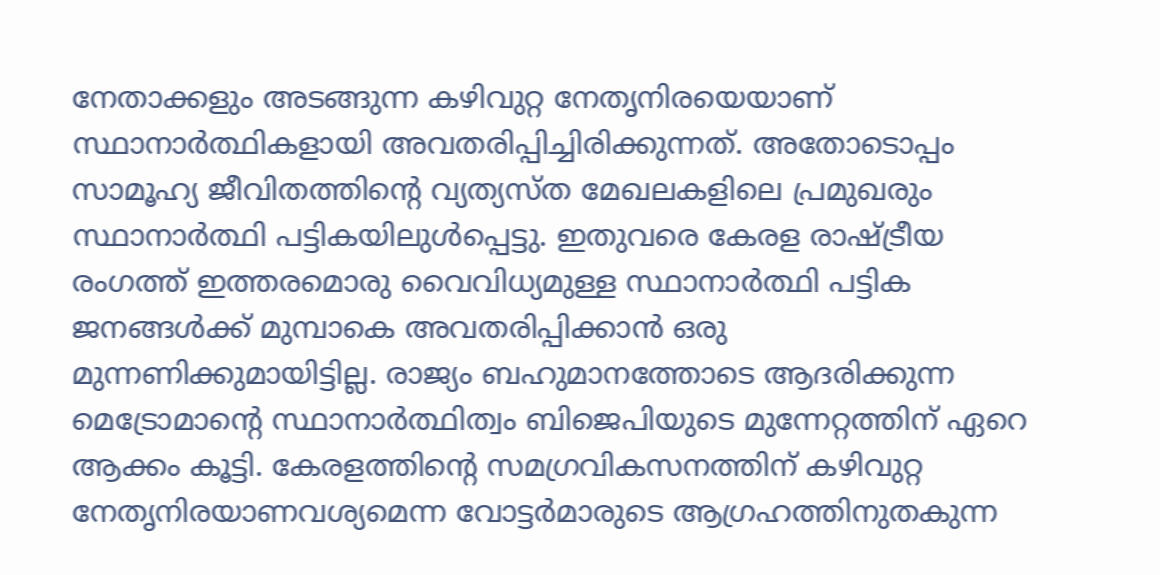നേതാക്കളും അടങ്ങുന്ന കഴിവുറ്റ നേതൃനിരയെയാണ് സ്ഥാനാര്‍ത്ഥികളായി അവതരിപ്പിച്ചിരിക്കുന്നത്. അതോടൊപ്പം സാമൂഹ്യ ജീവിതത്തിന്റെ വ്യത്യസ്ത മേഖലകളിലെ പ്രമുഖരും സ്ഥാനാര്‍ത്ഥി പട്ടികയിലുള്‍പ്പെട്ടു. ഇതുവരെ കേരള രാഷ്‌ട്രീയ രംഗത്ത് ഇത്തരമൊരു വൈവിധ്യമുള്ള സ്ഥാനാര്‍ത്ഥി പട്ടിക ജനങ്ങള്‍ക്ക് മുമ്പാകെ അവതരിപ്പിക്കാന്‍ ഒരു മുന്നണിക്കുമായിട്ടില്ല. രാജ്യം ബഹുമാനത്തോടെ ആദരിക്കുന്ന മെട്രോമാന്റെ സ്ഥാനാര്‍ത്ഥിത്വം ബിജെപിയുടെ മുന്നേറ്റത്തിന് ഏറെ ആക്കം കൂട്ടി. കേരളത്തിന്റെ സമഗ്രവികസനത്തിന് കഴിവുറ്റ നേതൃനിരയാണവശ്യമെന്ന വോട്ടര്‍മാരുടെ ആഗ്രഹത്തിനുതകുന്ന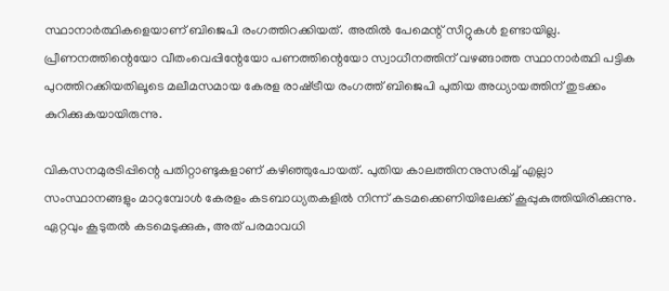സ്ഥാനാര്‍ത്ഥികളെയാണ് ബിജെപി രംഗത്തിറക്കിയത്. അതില്‍ പേമെന്റ് സീറ്റുകള്‍ ഉണ്ടായില്ല. പ്രീണനത്തിന്റെയോ വീതംവെപ്പിന്റേയോ പണത്തിന്റെയോ സ്വാധീനത്തിന് വഴങ്ങാത്ത സ്ഥാനാര്‍ത്ഥി പട്ടിക പുറത്തിറക്കിയതിലൂടെ മലീമസമായ കേരള രാഷ്‌ട്രീയ രംഗത്ത് ബിജെപി പുതിയ അധ്യായത്തിന് തുടക്കം കുറിക്കുകയായിരുന്നു.

വികസനമുരടിപ്പിന്റെ പതിറ്റാണ്ടുകളാണ് കഴിഞ്ഞുപോയത്. പുതിയ കാലത്തിനനുസരിച്ച് എല്ലാ സംസ്ഥാനങ്ങളും മാറുമ്പോള്‍ കേരളം കടബാധ്യതകളില്‍ നിന്ന് കടമക്കെണിയിലേക്ക് കൂപ്പുകുത്തിയിരിക്കുന്നു. ഏറ്റവും കൂടുതല്‍ കടമെടുക്കുക, അത് പരമാവധി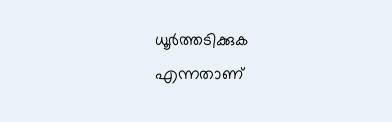ധൂര്‍ത്തടിക്കുക എന്നതാണ്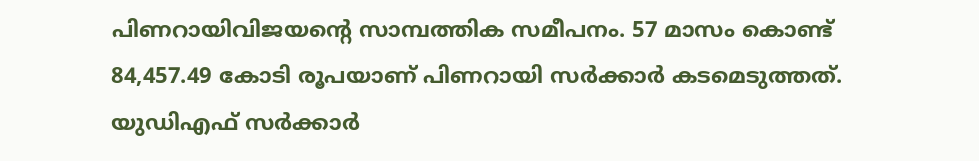പിണറായിവിജയന്റെ സാമ്പത്തിക സമീപനം. 57 മാസം കൊണ്ട് 84,457.49 കോടി രൂപയാണ് പിണറായി സര്‍ക്കാര്‍ കടമെടുത്തത്. യുഡിഎഫ് സര്‍ക്കാര്‍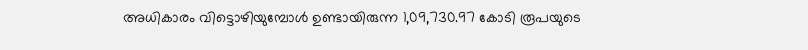അധികാരം വിട്ടൊഴിയുമ്പോള്‍ ഉണ്ടായിരുന്ന 1,09,730.97 കോടി രൂപയുടെ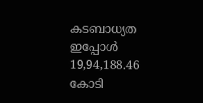കടബാധ്യത ഇപ്പോള്‍ 19,94,188.46 കോടി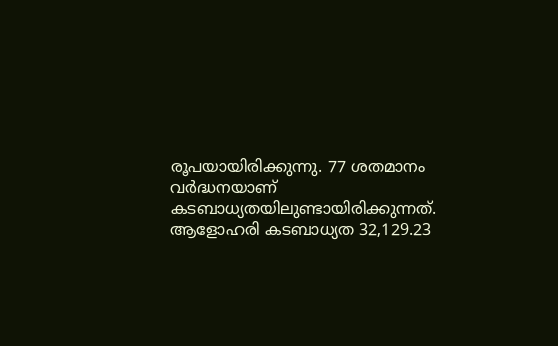രൂപയായിരിക്കുന്നു. 77 ശതമാനം വര്‍ദ്ധനയാണ് കടബാധ്യതയിലുണ്ടായിരിക്കുന്നത്. ആളോഹരി കടബാധ്യത 32,129.23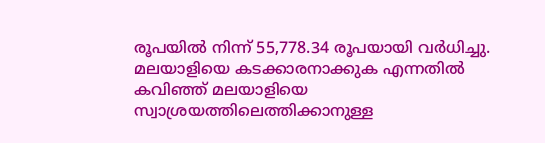രൂപയില്‍ നിന്ന് 55,778.34 രൂപയായി വര്‍ധിച്ചു. മലയാളിയെ കടക്കാരനാക്കുക എന്നതില്‍ കവിഞ്ഞ് മലയാളിയെ സ്വാശ്രയത്തിലെത്തിക്കാനുള്ള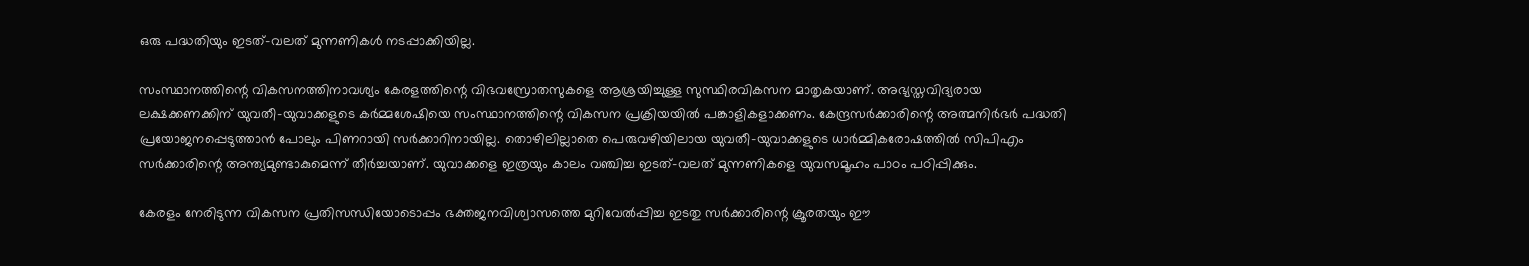ഒരു പദ്ധതിയും ഇടത്-വലത് മുന്നണികള്‍ നടപ്പാക്കിയില്ല.

സംസ്ഥാനത്തിന്റെ വികസനത്തിനാവശ്യം കേരളത്തിന്റെ വിഭവസ്രോതസുകളെ ആശ്രയിച്ചുള്ള സുസ്ഥിരവികസന മാതൃകയാണ്. അഭ്യസ്തവിദ്യരായ ലക്ഷക്കണക്കിന് യുവതീ-യുവാക്കളുടെ കര്‍മ്മശേഷിയെ സംസ്ഥാനത്തിന്റെ വികസന പ്രക്രിയയില്‍ പങ്കാളികളാക്കണം. കേന്ദ്രസര്‍ക്കാരിന്റെ അത്മനിര്‍ഭര്‍ പദ്ധതി പ്രയോജനപ്പെടുത്താന്‍ പോലും പിണറായി സര്‍ക്കാറിനായില്ല. തൊഴിലില്ലാതെ പെരുവഴിയിലായ യുവതീ-യുവാക്കളുടെ ധാര്‍മ്മികരോഷത്തില്‍ സിപിഎം സര്‍ക്കാരിന്റെ അന്ത്യമുണ്ടാകുമെന്ന് തീര്‍ച്ചയാണ്. യുവാക്കളെ ഇത്രയും കാലം വഞ്ചിച്ച ഇടത്-വലത് മുന്നണികളെ യുവസമൂഹം പാഠം പഠിപ്പിക്കും.

കേരളം നേരിടുന്ന വികസന പ്രതിസന്ധിയോടൊപ്പം ഭക്തജനവിശ്വാസത്തെ മുറിവേല്‍പ്പിച്ച ഇടതു സര്‍ക്കാരിന്റെ ക്രൂരതയും ഈ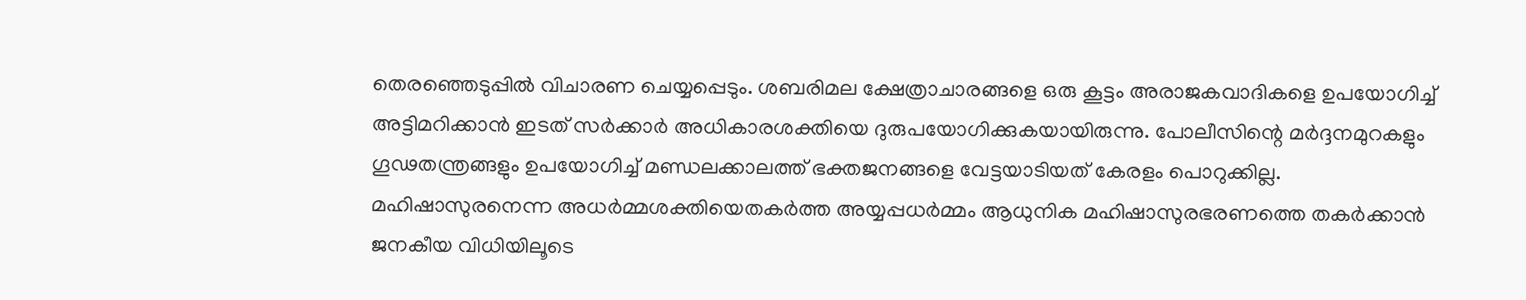തെരഞ്ഞെടുപ്പില്‍ വിചാരണ ചെയ്യപ്പെടും. ശബരിമല ക്ഷേത്രാചാരങ്ങളെ ഒരു കൂട്ടം അരാജകവാദികളെ ഉപയോഗിച്ച് അട്ടിമറിക്കാന്‍ ഇടത് സര്‍ക്കാര്‍ അധികാരശക്തിയെ ദുരുപയോഗിക്കുകയായിരുന്നു. പോലീസിന്റെ മര്‍ദ്ദനമുറകളും ഗൂഢതന്ത്രങ്ങളും ഉപയോഗിച്ച് മണ്ഡലക്കാലത്ത് ഭക്തജനങ്ങളെ വേട്ടയാടിയത് കേരളം പൊറുക്കില്ല. മഹിഷാസുരനെന്ന അധര്‍മ്മശക്തിയെതകര്‍ത്ത അയ്യപ്പധര്‍മ്മം ആധുനിക മഹിഷാസുരഭരണത്തെ തകര്‍ക്കാന്‍ ജനകീയ വിധിയിലൂടെ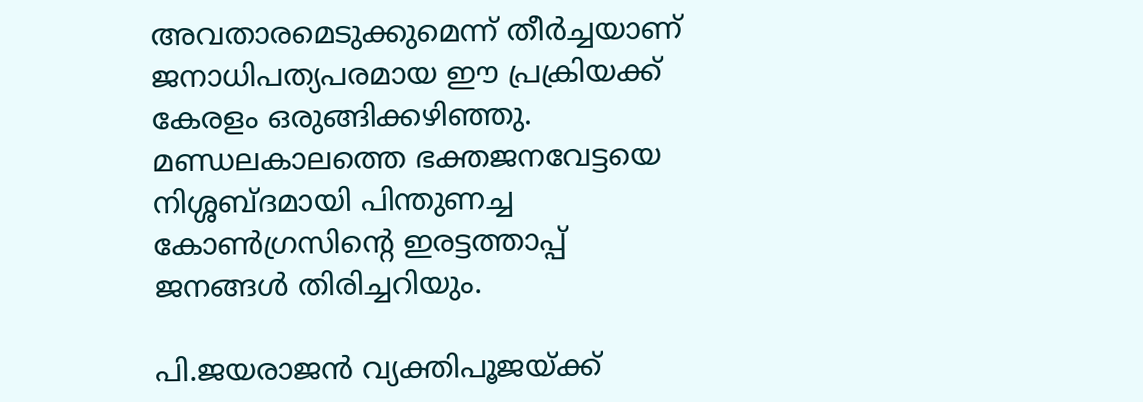അവതാരമെടുക്കുമെന്ന് തീര്‍ച്ചയാണ് ജനാധിപത്യപരമായ ഈ പ്രക്രിയക്ക് കേരളം ഒരുങ്ങിക്കഴിഞ്ഞു. മണ്ഡലകാലത്തെ ഭക്തജനവേട്ടയെ നിശ്ശബ്ദമായി പിന്തുണച്ച കോണ്‍ഗ്രസിന്റെ ഇരട്ടത്താപ്പ് ജനങ്ങള്‍ തിരിച്ചറിയും.

പി.ജയരാജന്‍ വ്യക്തിപൂജയ്‌ക്ക്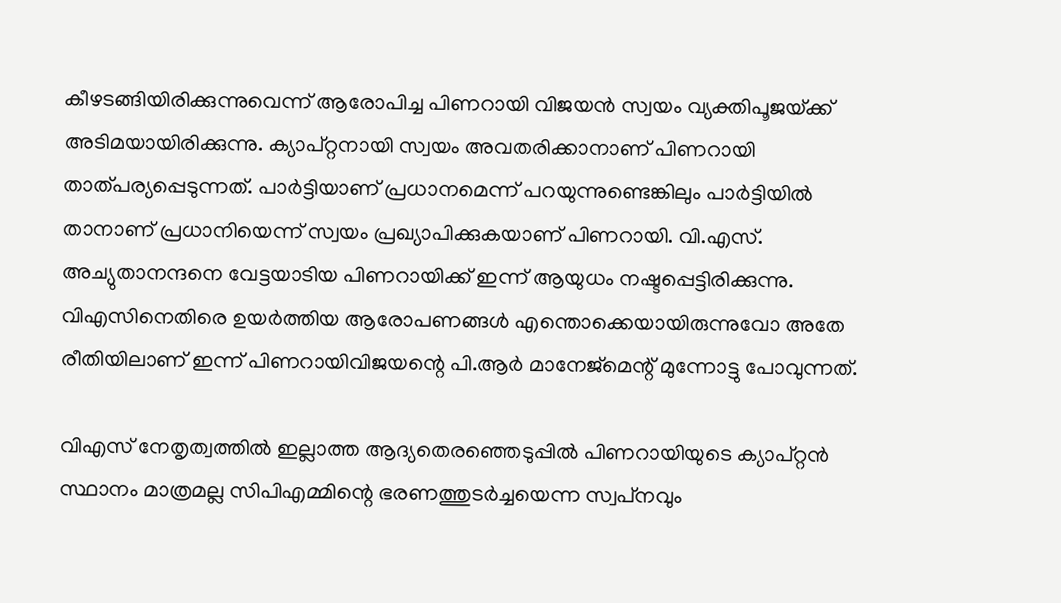കീഴടങ്ങിയിരിക്കുന്നുവെന്ന് ആരോപിച്ച പിണറായി വിജയന്‍ സ്വയം വ്യക്തിപൂജയ്‌ക്ക് അടിമയായിരിക്കുന്നു. ക്യാപ്റ്റനായി സ്വയം അവതരിക്കാനാണ് പിണറായി താത്പര്യപ്പെടുന്നത്. പാര്‍ട്ടിയാണ് പ്രധാനമെന്ന് പറയുന്നുണ്ടെങ്കിലും പാര്‍ട്ടിയില്‍ താനാണ് പ്രധാനിയെന്ന് സ്വയം പ്രഖ്യാപിക്കുകയാണ് പിണറായി. വി.എസ്. അച്യുതാനന്ദനെ വേട്ടയാടിയ പിണറായിക്ക് ഇന്ന് ആയുധം നഷ്ടപ്പെട്ടിരിക്കുന്നു. വിഎസിനെതിരെ ഉയര്‍ത്തിയ ആരോപണങ്ങള്‍ എന്തൊക്കെയായിരുന്നുവോ അതേ രീതിയിലാണ് ഇന്ന് പിണറായിവിജയന്റെ പി.ആര്‍ മാനേജ്‌മെന്റ് മുന്നോട്ടു പോവുന്നത്.

വിഎസ് നേതൃത്വത്തില്‍ ഇല്ലാത്ത ആദ്യതെരഞ്ഞെടുപ്പില്‍ പിണറായിയുടെ ക്യാപ്റ്റന്‍ സ്ഥാനം മാത്രമല്ല സിപിഎമ്മിന്റെ ഭരണത്തുടര്‍ച്ചയെന്ന സ്വപ്‌നവും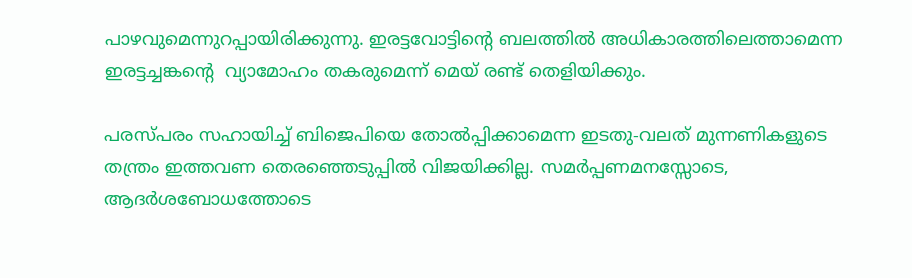പാഴവുമെന്നുറപ്പായിരിക്കുന്നു. ഇരട്ടവോട്ടിന്റെ ബലത്തില്‍ അധികാരത്തിലെത്താമെന്ന ഇരട്ടച്ചങ്കന്റെ  വ്യാമോഹം തകരുമെന്ന് മെയ് രണ്ട് തെളിയിക്കും.

പരസ്പരം സഹായിച്ച് ബിജെപിയെ തോല്‍പ്പിക്കാമെന്ന ഇടതു-വലത് മുന്നണികളുടെ തന്ത്രം ഇത്തവണ തെരഞ്ഞെടുപ്പില്‍ വിജയിക്കില്ല. സമര്‍പ്പണമനസ്സോടെ, ആദര്‍ശബോധത്തോടെ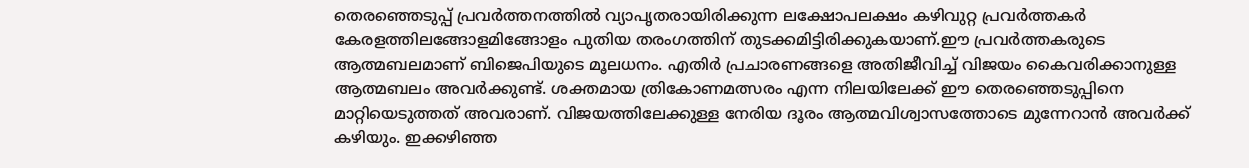തെരഞ്ഞെടുപ്പ് പ്രവര്‍ത്തനത്തില്‍ വ്യാപൃതരായിരിക്കുന്ന ലക്ഷോപലക്ഷം കഴിവുറ്റ പ്രവര്‍ത്തകര്‍ കേരളത്തിലങ്ങോളമിങ്ങോളം പുതിയ തരംഗത്തിന് തുടക്കമിട്ടിരിക്കുകയാണ്.ഈ പ്രവര്‍ത്തകരുടെ ആത്മബലമാണ് ബിജെപിയുടെ മൂലധനം. എതിര്‍ പ്രചാരണങ്ങളെ അതിജീവിച്ച് വിജയം കൈവരിക്കാനുള്ള ആത്മബലം അവര്‍ക്കുണ്ട്. ശക്തമായ ത്രികോണമത്സരം എന്ന നിലയിലേക്ക് ഈ തെരഞ്ഞെടുപ്പിനെ മാറ്റിയെടുത്തത് അവരാണ്. വിജയത്തിലേക്കുള്ള നേരിയ ദൂരം ആത്മവിശ്വാസത്തോടെ മുന്നേറാന്‍ അവര്‍ക്ക് കഴിയും. ഇക്കഴിഞ്ഞ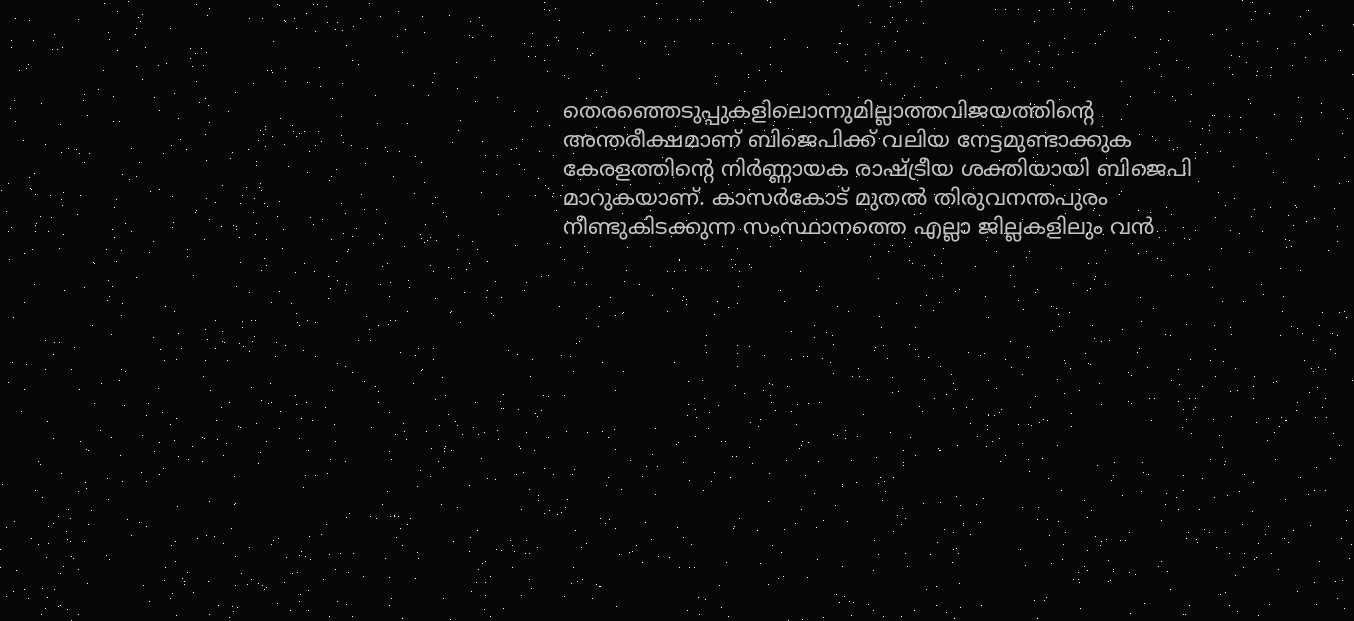തെരഞ്ഞെടുപ്പുകളിലൊന്നുമില്ലാത്തവിജയത്തിന്റെ അന്തരീക്ഷമാണ് ബിജെപിക്ക് വലിയ നേട്ടമുണ്ടാക്കുക കേരളത്തിന്റെ നിര്‍ണ്ണായക രാഷ്‌ട്രീയ ശക്തിയായി ബിജെപി മാറുകയാണ്. കാസര്‍കോട് മുതല്‍ തിരുവനന്തപുരം നീണ്ടുകിടക്കുന്ന സംസ്ഥാനത്തെ എല്ലാ ജില്ലകളിലും വന്‍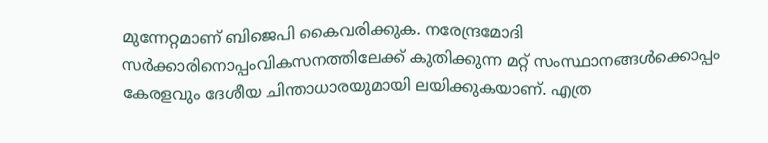മുന്നേറ്റമാണ് ബിജെപി കൈവരിക്കുക. നരേന്ദ്രമോദി സര്‍ക്കാരിനൊപ്പംവികസനത്തിലേക്ക് കുതിക്കുന്ന മറ്റ് സംസ്ഥാനങ്ങള്‍ക്കൊപ്പം കേരളവും ദേശീയ ചിന്താധാരയുമായി ലയിക്കുകയാണ്. എത്ര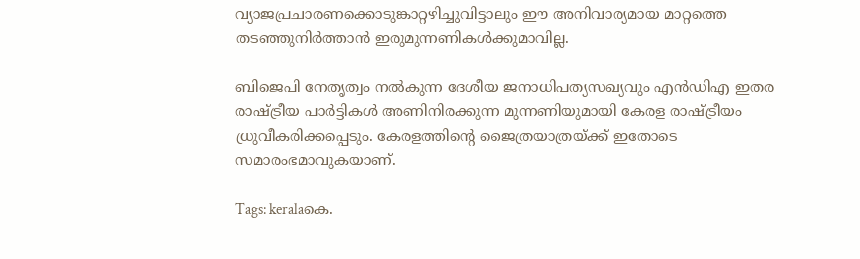വ്യാജപ്രചാരണക്കൊടുങ്കാറ്റഴിച്ചുവിട്ടാലും ഈ അനിവാര്യമായ മാറ്റത്തെ തടഞ്ഞുനിര്‍ത്താന്‍ ഇരുമുന്നണികള്‍ക്കുമാവില്ല.

ബിജെപി നേതൃത്വം നല്‍കുന്ന ദേശീയ ജനാധിപത്യസഖ്യവും എന്‍ഡിഎ ഇതര രാഷ്‌ട്രീയ പാര്‍ട്ടികള്‍ അണിനിരക്കുന്ന മുന്നണിയുമായി കേരള രാഷ്‌ട്രീയം ധ്രുവീകരിക്കപ്പെടും. കേരളത്തിന്റെ ജൈത്രയാത്രയ്‌ക്ക് ഇതോടെ സമാരംഭമാവുകയാണ്.

Tags: keralaകെ.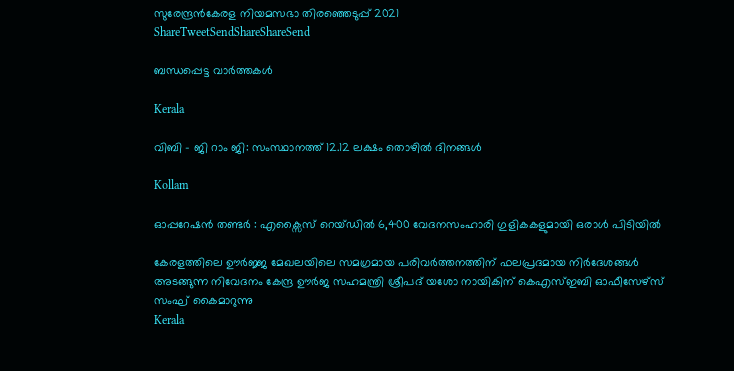സുരേന്ദ്രന്‍കേരള നിയമസഭാ തിരഞ്ഞെടുപ്പ് 2021
ShareTweetSendShareShareSend

ബന്ധപ്പെട്ട വാര്‍ത്തകള്‍

Kerala

വിബി – ജി റാം ജി: സംസ്ഥാനത്ത് 12.12 ലക്ഷം തൊഴില്‍ ദിനങ്ങള്‍

Kollam

ഓപ്പറേഷൻ തണ്ടർ : എക്സൈസ് റെയ്ഡിൽ 6,400 വേദനസംഹാരി ഗുളികകളുമായി ഒരാള്‍ പിടിയില്‍

കേരളത്തിലെ ഊര്‍ജ്ജ മേഖലയിലെ സമഗ്രമായ പരിവര്‍ത്തനത്തിന് ഫലപ്രദമായ നിര്‍ദേശങ്ങള്‍ അടങ്ങുന്ന നിവേദനം കേന്ദ്ര ഊര്‍ജ സഹമന്ത്രി ശ്രീപദ് യശോ നായികിന് കെഎസ്ഇബി ഓഫീസേഴ്‌സ് സംഘ് കൈമാറുന്നു
Kerala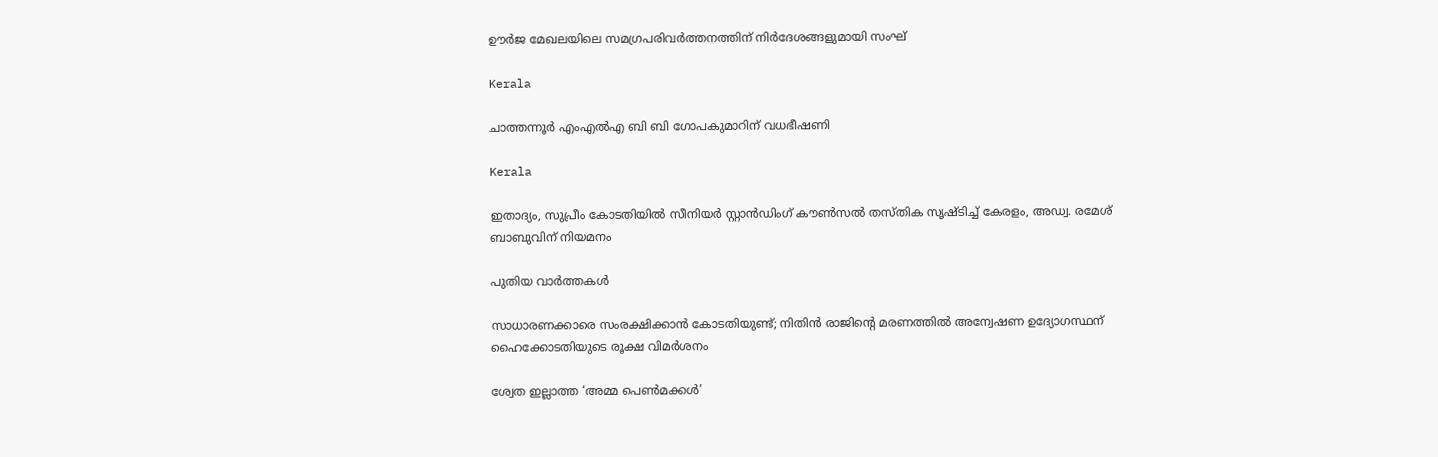ഊര്‍ജ മേഖലയിലെ സമഗ്രപരിവര്‍ത്തനത്തിന് നിര്‍ദേശങ്ങളുമായി സംഘ്

Kerala

ചാത്തന്നൂര്‍ എംഎല്‍എ ബി ബി ഗോപകുമാറിന് വധഭീഷണി

Kerala

ഇതാദ്യം, സുപ്രീം കോടതിയില്‍ സീനിയര്‍ സ്റ്റാന്‍ഡിംഗ് കൗണ്‍സല്‍ തസ്തിക സൃഷ്ടിച്ച് കേരളം, അഡ്വ. രമേശ് ബാബുവിന് നിയമനം

പുതിയ വാര്‍ത്തകള്‍

സാധാരണക്കാരെ സംരക്ഷിക്കാൻ കോടതിയുണ്ട്; നിതിൻ രാജിന്റെ മരണത്തിൽ അന്വേഷണ ഉദ്യോഗസ്ഥന് ഹൈക്കോടതിയുടെ രൂക്ഷ വിമർശനം

ശ്വേത ഇല്ലാത്ത ‘അമ്മ പെൺമക്കൾ’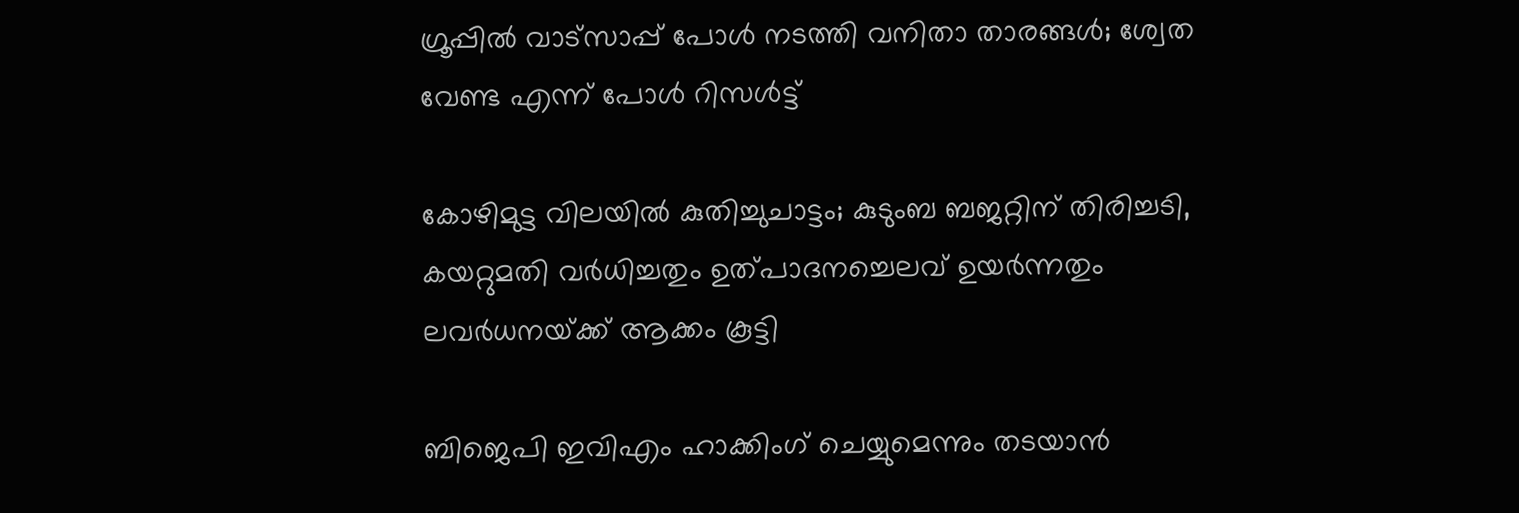ഗ്രൂപ്പിൽ വാട്സാപ്പ് പോൾ നടത്തി വനിതാ താരങ്ങൾ; ശ്വേത വേണ്ട എന്ന് പോൾ റിസൾട്ട്

കോഴിമുട്ട വിലയില്‍ കുതിച്ചുചാട്ടം; കുടുംബ ബജറ്റിന് തിരിച്ചടി, കയറ്റുമതി വര്‍ധിച്ചതും ഉത്പാദനച്ചെലവ് ഉയര്‍ന്നതും ലവര്‍ധനയ്‌ക്ക് ആക്കം കൂട്ടി

ബിജെപി ഇവിഎം ഹാക്കിംഗ് ചെയ്യുമെന്നും തടയാൻ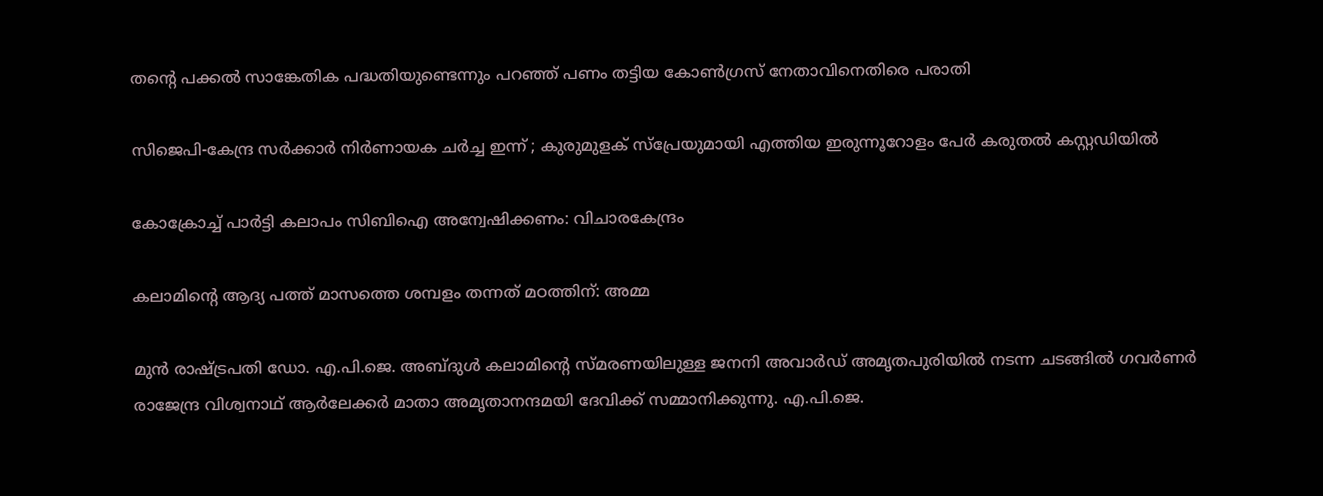തന്റെ പക്കൽ സാങ്കേതിക പദ്ധതിയുണ്ടെന്നും പറഞ്ഞ് പണം തട്ടിയ കോൺഗ്രസ് നേതാവിനെതിരെ പരാതി

സിജെപി-കേന്ദ്ര സർക്കാർ നിർണായക ചർച്ച ഇന്ന് ; കുരുമുളക് സ്പ്രേയുമായി എത്തിയ ഇരുന്നൂറോളം പേർ കരുതൽ കസ്റ്റഡിയിൽ

കോക്രോച്ച് പാര്‍ട്ടി കലാപം സിബിഐ അന്വേഷിക്കണം: വിചാരകേന്ദ്രം

കലാമിന്റെ ആദ്യ പത്ത് മാസത്തെ ശമ്പളം തന്നത് മഠത്തിന്: അമ്മ

മുന്‍ രാഷ്ട്രപതി ഡോ. എ.പി.ജെ. അബ്ദുള്‍ കലാമിന്റെ സ്മരണയിലുള്ള ജനനി അവാര്‍ഡ് അമൃതപുരിയില്‍ നടന്ന ചടങ്ങില്‍ ഗവര്‍ണര്‍ രാജേന്ദ്ര വിശ്വനാഥ് ആര്‍ലേക്കര്‍ മാതാ അമൃതാനന്ദമയി ദേവിക്ക് സമ്മാനിക്കുന്നു. എ.പി.ജെ.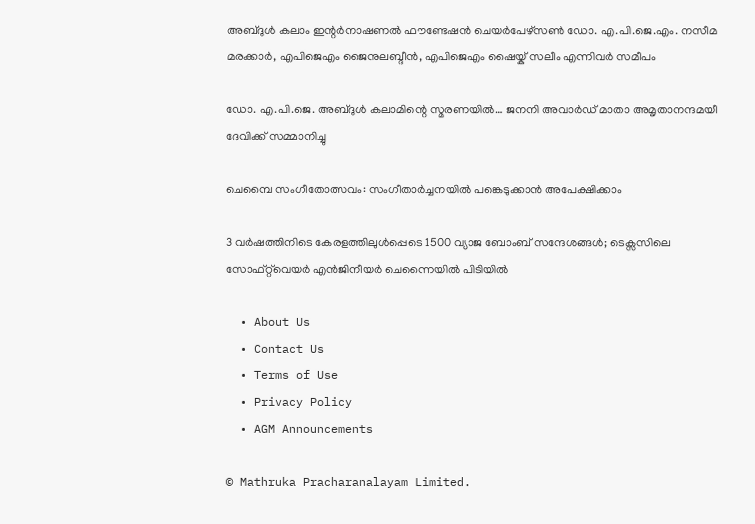അബ്ദുള്‍ കലാം ഇന്റര്‍നാഷണല്‍ ഫൗണ്ടേഷന്‍ ചെയര്‍പേഴ്‌സണ്‍ ഡോ. എ.പി.ജെ.എം. നസീമ മരക്കാര്‍, എപിജെഎം ജൈനുലബ്ദീന്‍, എപിജെഎം ഷൈയ്ക് സലീം എന്നിവര്‍ സമീപം

ഡോ. എ.പി.ജെ. അബ്ദുള്‍ കലാമിന്റെ സ്മരണയില്‍… ജനനി അവാര്‍ഡ് മാതാ അമൃതാനന്ദമയീ ദേവിക്ക് സമ്മാനിച്ചു

ചെമ്പൈ സംഗീതോത്സവം: സംഗീതാര്‍ച്ചനയില്‍ പങ്കെടുക്കാന്‍ അപേക്ഷിക്കാം

3 വർഷത്തിനിടെ കേരളത്തിലുൾപ്പെടെ 1500 വ്യാജ ബോംബ് സന്ദേശങ്ങൾ; ടെക്സസിലെ സോഫ്റ്റ്‌വെയർ എൻജിനീയർ ചെന്നൈയിൽ പിടിയിൽ

  • About Us
  • Contact Us
  • Terms of Use
  • Privacy Policy
  • AGM Announcements

© Mathruka Pracharanalayam Limited.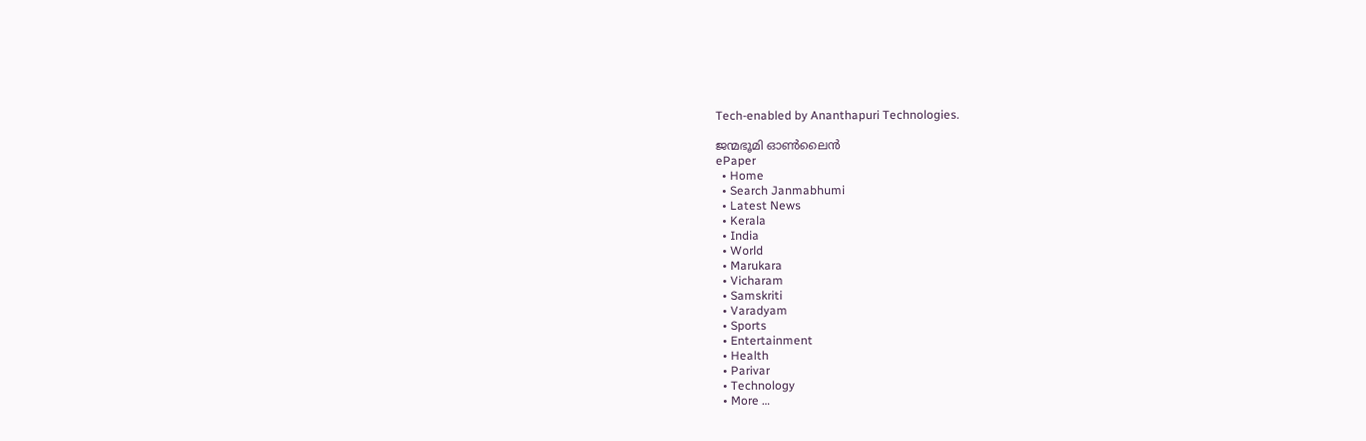Tech-enabled by Ananthapuri Technologies.

ജന്മഭൂമി ഓണ്‍ലൈന്‍
ePaper
  • Home
  • Search Janmabhumi
  • Latest News
  • Kerala
  • India
  • World
  • Marukara
  • Vicharam
  • Samskriti
  • Varadyam
  • Sports
  • Entertainment
  • Health
  • Parivar
  • Technology
  • More …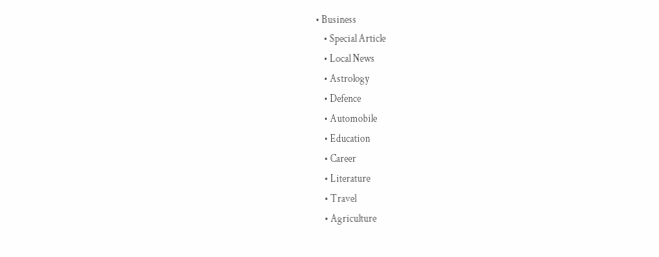• Business
    • Special Article
    • Local News
    • Astrology
    • Defence
    • Automobile
    • Education
    • Career
    • Literature
    • Travel
    • Agriculture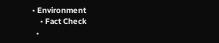• Environment
    • Fact Check
  •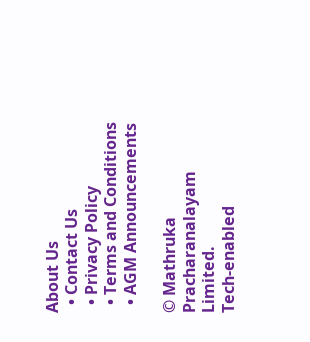About Us
  • Contact Us
  • Privacy Policy
  • Terms and Conditions
  • AGM Announcements

© Mathruka Pracharanalayam Limited.
Tech-enabled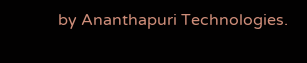by Ananthapuri Technologies.